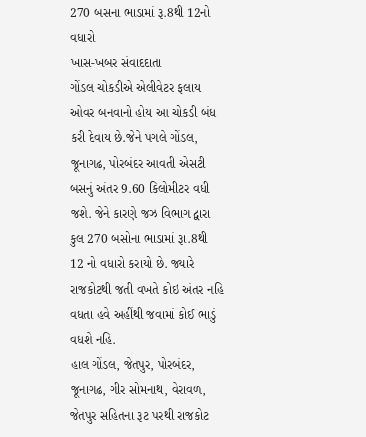270 બસના ભાડામાં રૂ.8થી 12નો વધારો
ખાસ-ખબર સંવાદદાતા
ગોંડલ ચોકડીએ એલીવેટર ફલાય ઓવર બનવાનો હોય આ ચોકડી બંધ કરી દેવાય છે.જેને પગલે ગોંડલ, જૂનાગઢ, પોરબંદર આવતી એસટી બસનું અંતર 9.60 કિલોમીટર વધી જશે. જેને કારણે જઝ વિભાગ દ્વારા કુલ 270 બસોના ભાડામાં રૂા.8થી 12 નો વધારો કરાયો છે. જ્યારે રાજકોટથી જતી વખતે કોઇ અંતર નહિ વધતા હવે અહીંથી જવામાં કોઈ ભાડું વધશે નહિ.
હાલ ગોંડલ, જેતપુર, પોરબંદર, જૂનાગઢ, ગીર સોમનાથ, વેરાવળ, જેતપુર સહિતના રૂટ પરથી રાજકોટ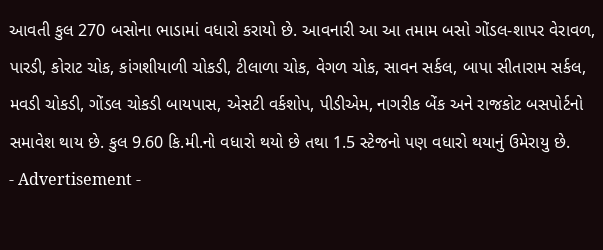આવતી કુલ 270 બસોના ભાડામાં વધારો કરાયો છે. આવનારી આ આ તમામ બસો ગોંડલ-શાપર વેરાવળ, પારડી, કોરાટ ચોક, કાંગશીયાળી ચોકડી, ટીલાળા ચોક, વેગળ ચોક, સાવન સર્કલ, બાપા સીતારામ સર્કલ, મવડી ચોકડી, ગોંડલ ચોકડી બાયપાસ, એસટી વર્કશોપ, પીડીએમ, નાગરીક બેંક અને રાજકોટ બસપોર્ટનો સમાવેશ થાય છે. કુલ 9.60 કિ.મી.નો વધારો થયો છે તથા 1.5 સ્ટેજનો પણ વધારો થયાનું ઉમેરાયુ છે.
- Advertisement -